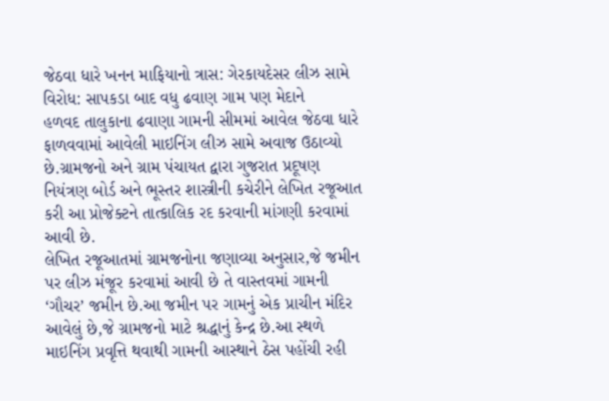જેઠવા ધારે ખનન માફિયાનો ત્રાસ: ગેરકાયદેસર લીઝ સામે વિરોધ: સાપકડા બાદ વધુ ઢવાણ ગામ પણ મેદાને
હળવદ તાલુકાના ઢવાણા ગામની સીમમાં આવેલ જેઠવા ધારે ફાળવવામાં આવેલી માઇનિંગ લીઝ સામે અવાજ ઉઠાવ્યો છે.ગ્રામજનો અને ગ્રામ પંચાયત દ્વારા ગુજરાત પ્રદૂષણ નિયંત્રણ બોર્ડ અને ભૂસ્તર શાસ્ત્રીની કચેરીને લેખિત રજૂઆત કરી આ પ્રોજેક્ટને તાત્કાલિક રદ કરવાની માંગણી કરવામાં આવી છે.
લેખિત રજૂઆતમાં ગ્રામજનોના જણાવ્યા અનુસાર,જે જમીન પર લીઝ મંજૂર કરવામાં આવી છે તે વાસ્તવમાં ગામની ‘ગૌચર’ જમીન છે.આ જમીન પર ગામનું એક પ્રાચીન મંદિર આવેલું છે,જે ગ્રામજનો માટે શ્રદ્ધાનું કેન્દ્ર છે.આ સ્થળે માઇનિંગ પ્રવૃત્તિ થવાથી ગામની આસ્થાને ઠેસ પહોંચી રહી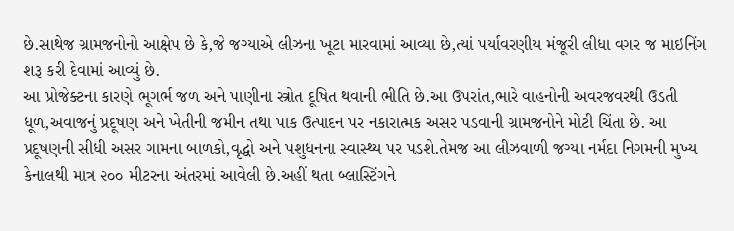છે.સાથેજ ગ્રામજનોનો આક્ષેપ છે કે,જે જગ્યાએ લીઝના ખૂટા મારવામાં આવ્યા છે,ત્યાં પર્યાવરણીય મંજૂરી લીધા વગર જ માઇનિંગ શરૂ કરી દેવામાં આવ્યું છે.
આ પ્રોજેક્ટના કારણે ભૂગર્ભ જળ અને પાણીના સ્ત્રોત દૂષિત થવાની ભીતિ છે.આ ઉપરાંત,ભારે વાહનોની અવરજવરથી ઉડતી ધૂળ,અવાજનું પ્રદૂષણ અને ખેતીની જમીન તથા પાક ઉત્પાદન પર નકારાત્મક અસર પડવાની ગ્રામજનોને મોટી ચિંતા છે. આ પ્રદૂષણની સીધી અસર ગામના બાળકો,વૃદ્ધો અને પશુધનના સ્વાસ્થ્ય પર પડશે.તેમજ આ લીઝવાળી જગ્યા નર્મદા નિગમની મુખ્ય કેનાલથી માત્ર ૨૦૦ મીટરના અંતરમાં આવેલી છે.અહીં થતા બ્લાસ્ટિંગને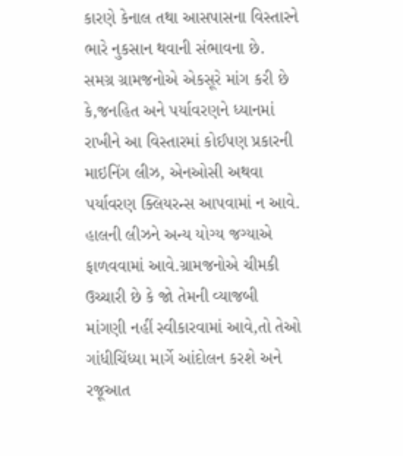કારણે કેનાલ તથા આસપાસના વિસ્તારને ભારે નુકસાન થવાની સંભાવના છે.
સમગ્ર ગ્રામજનોએ એકસૂરે માંગ કરી છે કે,જનહિત અને પર્યાવરણને ધ્યાનમાં રાખીને આ વિસ્તારમાં કોઈપણ પ્રકારની માઇનિંગ લીઝ, એનઓસી અથવા પર્યાવરણ ક્લિયરન્સ આપવામાં ન આવે. હાલની લીઝને અન્ય યોગ્ય જગ્યાએ ફાળવવામાં આવે.ગ્રામજનોએ ચીમકી ઉચ્ચારી છે કે જો તેમની વ્યાજબી માંગણી નહીં સ્વીકારવામાં આવે,તો તેઓ ગાંધીચિંધ્યા માર્ગે આંદોલન કરશે અને રજૂઆત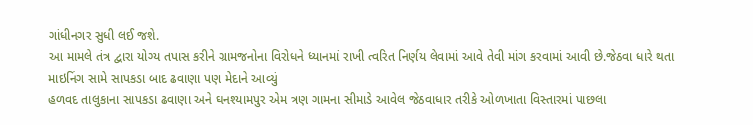ગાંધીનગર સુધી લઈ જશે.
આ મામલે તંત્ર દ્વારા યોગ્ય તપાસ કરીને ગ્રામજનોના વિરોધને ધ્યાનમાં રાખી ત્વરિત નિર્ણય લેવામાં આવે તેવી માંગ કરવામાં આવી છે.જેઠવા ધારે થતા માઇનિંગ સામે સાપકડા બાદ ઢવાણા પણ મેદાને આવ્યું
હળવદ તાલુકાના સાપકડા ઢવાણા અને ઘનશ્યામપુર એમ ત્રણ ગામના સીમાડે આવેલ જેઠવાધાર તરીકે ઓળખાતા વિસ્તારમાં પાછલા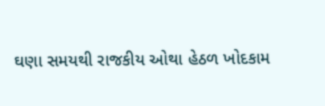ઘણા સમયથી રાજકીય ઓથા હેઠળ ખોદકામ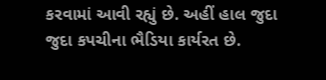કરવામાં આવી રહ્યું છે. અહીં હાલ જુદા જુદા કપચીના ભૈડિયા કાર્યરત છે.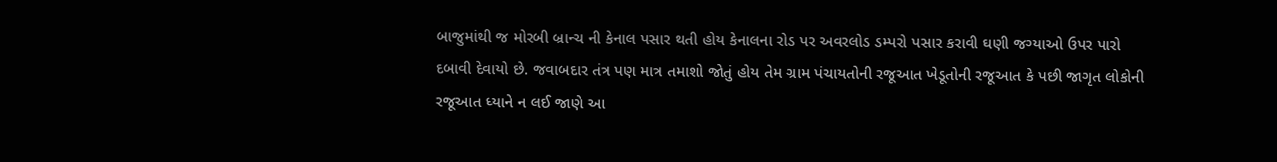બાજુમાંથી જ મોરબી બ્રાન્ચ ની કેનાલ પસાર થતી હોય કેનાલના રોડ પર અવરલોડ ડમ્પરો પસાર કરાવી ઘણી જગ્યાઓ ઉપર પારો દબાવી દેવાયો છે. જવાબદાર તંત્ર પણ માત્ર તમાશો જોતું હોય તેમ ગ્રામ પંચાયતોની રજૂઆત ખેડૂતોની રજૂઆત કે પછી જાગૃત લોકોની રજૂઆત ધ્યાને ન લઈ જાણે આ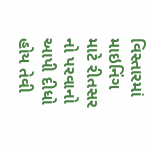વિસ્તારમાં માઇનિંગ માટે રીતસર નો પરવાનો આપી દીધો હોય તેવી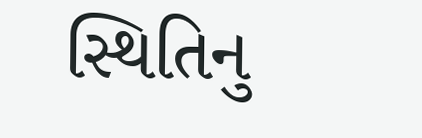સ્થિતિનુ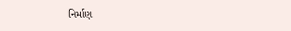નિર્માણ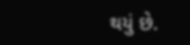થયું છે.